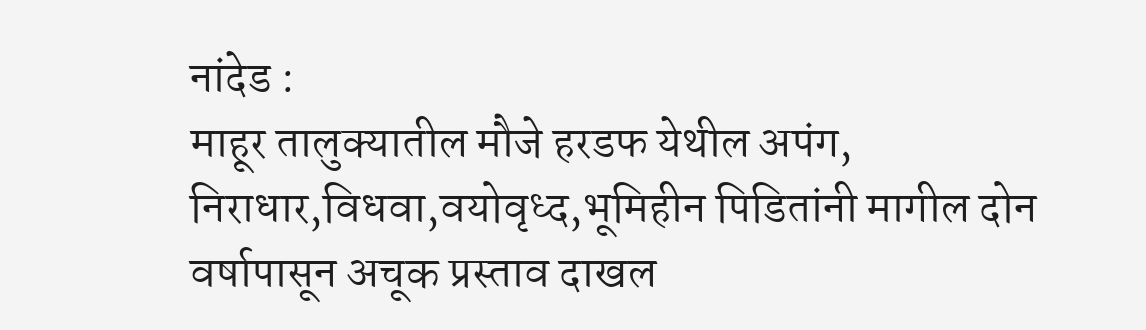नांदेड :
माहूर तालुक्यातील मौजे हरडफ येथील अपंग, निराधार,विधवा,वयोवृध्द,भूमिहीन पिडितांनी मागील दोन वर्षापासून अचूक प्रस्ताव दाखल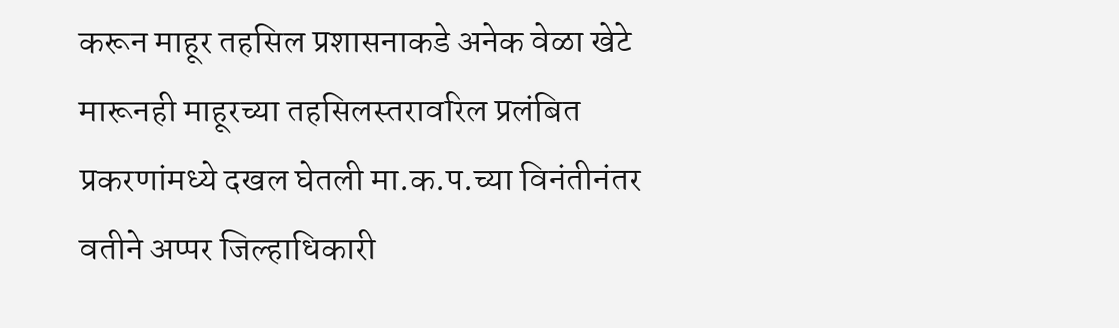करून माहूर तहसिल प्रशासनाकडे अनेक वेळा खेटे मारूनही माहूरच्या तहसिलस्तरावरिल प्रलंबित प्रकरणांमध्ये दखल घेतली मा.क.प.च्या विनंतीनंतर वतीने अप्पर जिल्हाधिकारी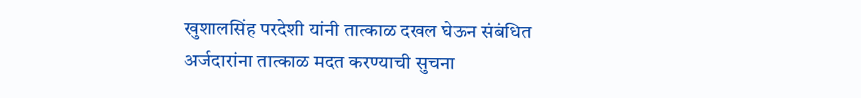खुशालसिंह परदेशी यांनी तात्काळ दखल घेऊन संबंधित अर्जदारांना तात्काळ मदत करण्याची सुचना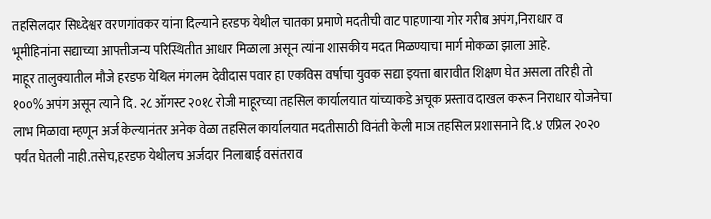तहसिलदार सिध्देश्वर वरणगांवकर यांना दिल्याने हरडफ येथील चातका प्रमाणे मदतीची वाट पाहणाऱ्या गोर गरीब अपंग,निराधार व भूमीहिनांना सद्याच्या आपत्तीजन्य परिस्थितीत आधार मिळाला असून त्यांना शासकीय मदत मिळण्याचा मार्ग मोकळा झाला आहे.
माहूर तालुक्यातील मौजे हरडफ येथिल मंगलम देवीदास पवार हा एकविस वर्षाचा युवक सद्या इयत्ता बारावीत शिक्षण घेत असला तरिही तो १००% अपंग असून त्याने दि. २८ ऑगस्ट २०१८ रोजी माहूरच्या तहसिल कार्यालयात यांच्याकडे अचूक प्रस्ताव दाखल करून निराधार योजनेचा लाभ मिळावा म्हणून अर्ज केल्यानंतर अनेक वेळा तहसिल कार्यालयात मदतीसाठी विनंती केली माञ तहसिल प्रशासनाने दि.४ एप्रिल २०२० पर्यंत घेतली नाही.तसेच,हरडफ येथीलच अर्जदार निलाबाई वसंतराव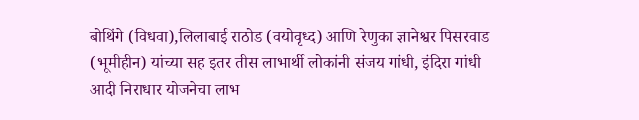बोथिंगे (विधवा),लिलाबाई राठोड (वयोवृध्द) आणि रेणुका ज्ञानेश्वर पिसरवाड (भूमीहीन) यांच्या सह इतर तीस लाभार्थी लोकांनी संजय गांधी, इंदिरा गांधी आदी निराधार योजनेचा लाभ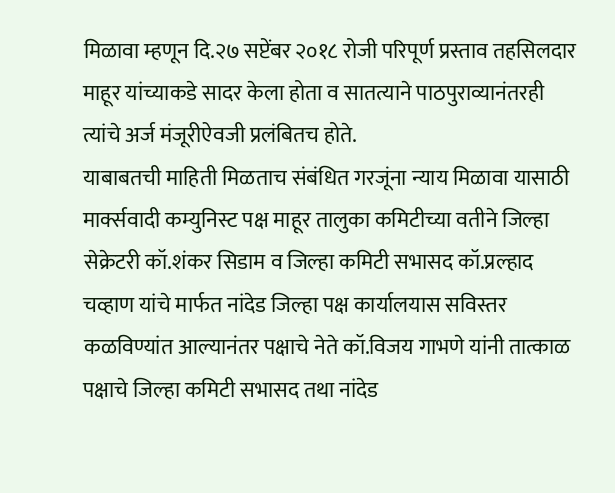मिळावा म्हणून दि.२७ सप्टेंबर २०१८ रोजी परिपूर्ण प्रस्ताव तहसिलदार माहूर यांच्याकडे सादर केला होता व सातत्याने पाठपुराव्यानंतरही त्यांचे अर्ज मंजूरीऐवजी प्रलंबितच होते.
याबाबतची माहिती मिळताच संबंधित गरजूंना न्याय मिळावा यासाठी मार्क्सवादी कम्युनिस्ट पक्ष माहूर तालुका कमिटीच्या वतीने जिल्हा सेक्रेटरी कॉ.शंकर सिडाम व जिल्हा कमिटी सभासद कॉ.प्रल्हाद चव्हाण यांचे मार्फत नांदेड जिल्हा पक्ष कार्यालयास सविस्तर कळविण्यांत आल्यानंतर पक्षाचे नेते कॉ.विजय गाभणे यांनी तात्काळ पक्षाचे जिल्हा कमिटी सभासद तथा नांदेड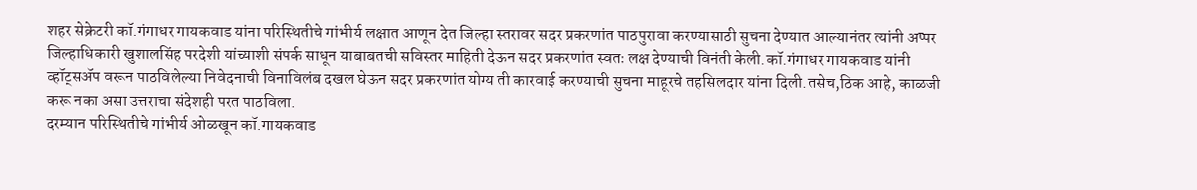शहर सेक्रेटरी कॉ.गंगाधर गायकवाड यांना परिस्थितीचे गांभीर्य लक्षात आणून देत जिल्हा स्तरावर सदर प्रकरणांत पाठपुरावा करण्यासाठी सुचना देण्यात आल्यानंतर त्यांनी अप्पर जिल्हाधिकारी खुशालसिंह परदेशी यांच्याशी संपर्क साधून याबाबतची सविस्तर माहिती देऊन सदर प्रकरणांत स्वतः लक्ष देण्याची विनंती केली.कॉ.गंगाधर गायकवाड यांनी व्हॉट्सॲप वरून पाठविलेल्या निवेदनाची विनाविलंब दखल घेऊन सदर प्रकरणांत योग्य ती कारवाई करण्याची सुचना माहूरचे तहसिलदार यांना दिली.तसेच,ठिक आहे, काळजी करू नका असा उत्तराचा संदेशही परत पाठविला.
दरम्यान परिस्थितीचे गांभीर्य ओळखून कॉ.गायकवाड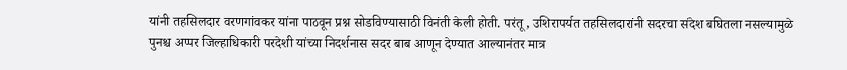यांनी तहसिलदार वरणगांवकर यांना पाठवून प्रश्न सोडविण्यासाठी विनंती केली होती. परंतू, उशिरापर्यत तहसिलदारांनी सदरचा संदेश बघितला नसल्यामुळे पुनश्च अप्पर जिल्हाधिकारी परदेशी यांच्या निदर्शनास सदर बाब आणून देण्यात आल्यानंतर मात्र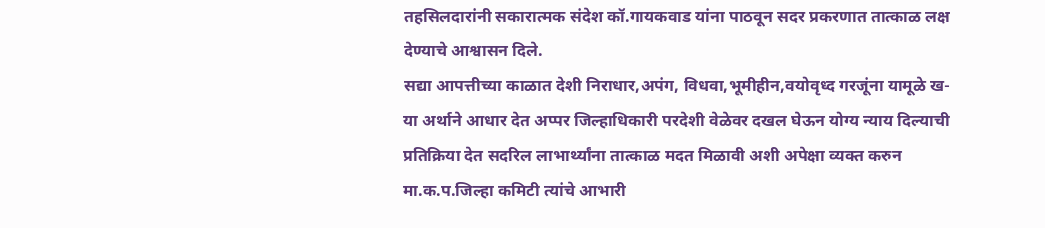तहसिलदारांनी सकारात्मक संदेश कॉ.गायकवाड यांना पाठवून सदर प्रकरणात तात्काळ लक्ष देण्याचे आश्वासन दिले.
सद्या आपत्तीच्या काळात देशी निराधार,अपंग, विधवा,भूमीहीन,वयोवृध्द गरजूंना यामूळे ख-या अर्थाने आधार देत अप्पर जिल्हाधिकारी परदेशी वेळेवर दखल घेऊन योग्य न्याय दिल्याची प्रतिक्रिया देत सदरिल लाभार्थ्यांना तात्काळ मदत मिळावी अशी अपेक्षा व्यक्त करुन मा.क.प.जिल्हा कमिटी त्यांचे आभारी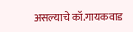असल्याचे कॉ.गायकवाड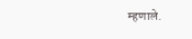म्हणाले.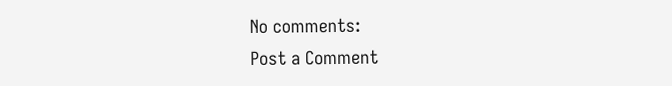No comments:
Post a Comment